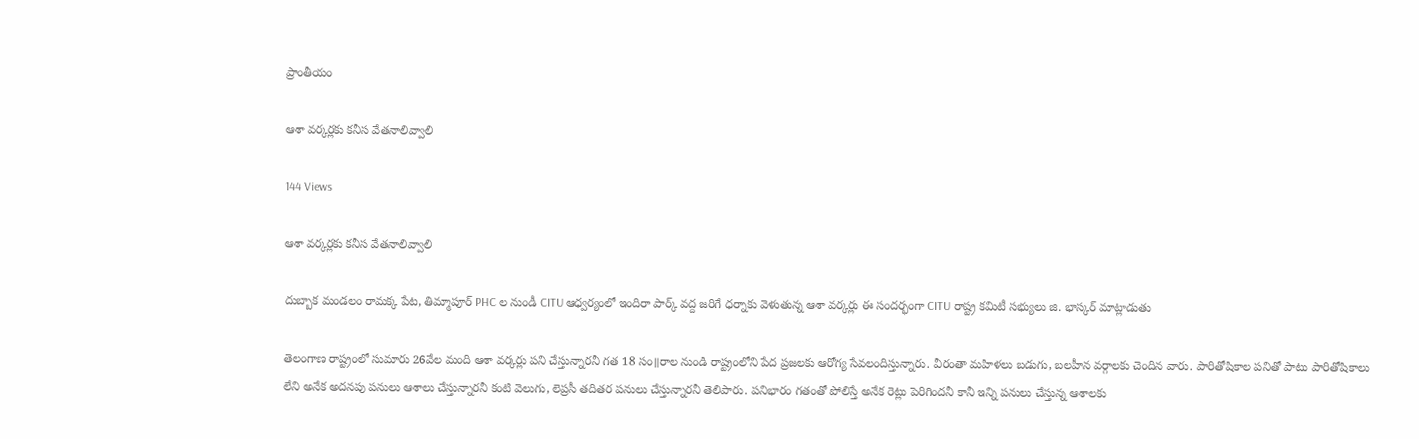ప్రాంతీయం

ఆశా వర్కర్లకు కనీస వేతనాలివ్వాలి

144 Views

ఆశా వర్కర్లకు కనీస వేతనాలివ్వాలి

దుబ్బాక మండలం రామక్క పేట, తిమ్మాపూర్ PHC ల నుండీ CITU ఆధ్వర్యంలో ఇందిరా పార్క్ వద్ద జరిగే ధర్నాకు వెళుతున్న ఆశా వర్కర్లు ఈ సందర్భంగా CITU రాష్ట్ర కమిటీ సభ్యులు జి. భాస్కర్ మాట్లాడుతు

తెలంగాణ రాష్ట్రంలో సుమారు 26వేల మంది ఆశా వర్కర్లు పని చేస్తున్నారనీ గత 18 సం॥రాల నుండి రాష్ట్రంలోని పేద ప్రజలకు ఆరోగ్య సేవలందిస్తున్నారు. వీరంతా మహిళలు బడుగు, బలహీన వర్గాలకు చెందిన వారు. పారితోషికాల పనితో పాటు పారితోషికాలు లేని అనేక అదనపు పనులు ఆశాలు చేస్తున్నారనీ కంటి వెలుగు, లెప్రసీ తదితర పనులు చేస్తున్నారనీ తెలిపారు. పనిభారం గతంతో పోలిస్తే అనేక రెట్లు పెరిగిందనీ కానీ ఇన్ని పనులు చేస్తున్న ఆశాలకు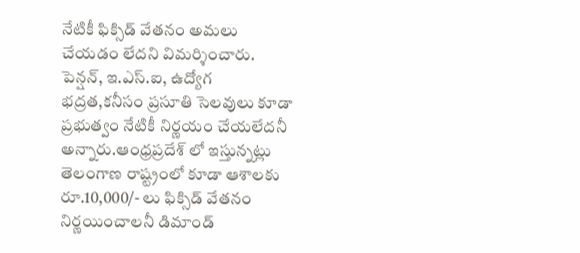నేటికీ ఫిక్సిడ్ వేతనం అమలు చేయడం లేదని విమర్శించారు. పెన్షన్, ఇ.ఎస్.ఐ, ఉద్యోగ భద్రత,కనీసం ప్రసూతి సెలవులు కూడా ప్రభుత్వం నేటికీ నిర్ణయం చేయలేదనీ అన్నారు.ఆంధ్రప్రదేశ్ లో ఇస్తున్నట్లు తెలంగాణ రాష్ట్రంలో కూడా ఆశాలకు రూ.10,000/- లు ఫిక్సిడ్ వేతనం నిర్ణయించాలనీ డిమాండ్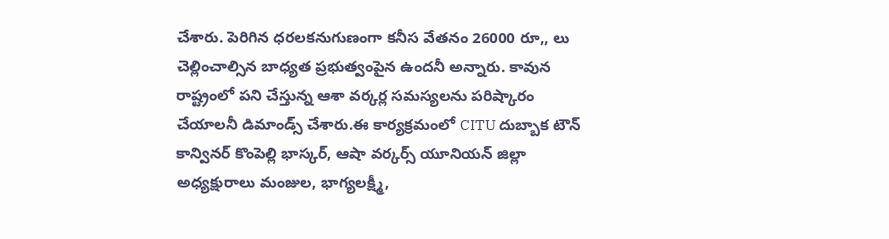చేశారు. పెరిగిన ధరలకనుగుణంగా కనీస వేతనం 26000 రూ,, లు చెల్లించాల్సిన బాధ్యత ప్రభుత్వంపైన ఉందనీ అన్నారు. కావున రాష్ట్రంలో పని చేస్తున్న ఆశా వర్కర్ల సమస్యలను పరిష్కారం చేయాలనీ డిమాండ్స్ చేశారు.ఈ కార్యక్రమంలో CITU దుబ్బాక టౌన్ కాన్వినర్ కొంపెల్లి భాస్కర్, ఆషా వర్కర్స్ యూనియన్ జిల్లా అధ్యక్షురాలు మంజుల, భాగ్యలక్ష్మీ,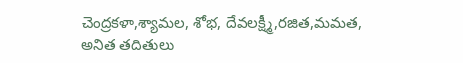చెంద్రకళా,శ్యామల, శోభ, దేవలక్ష్మీ,రజిత,మమత, అనిత తదితులు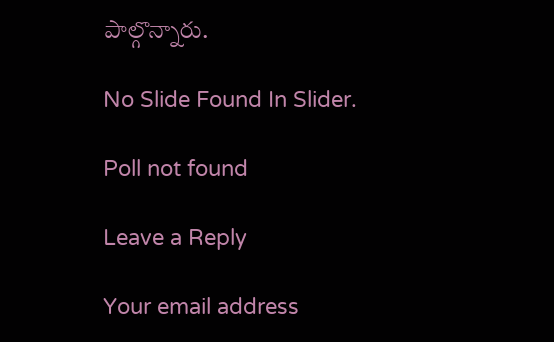పాల్గొన్నారు.

No Slide Found In Slider.

Poll not found

Leave a Reply

Your email address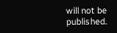will not be published.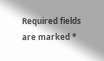Required fields are marked *